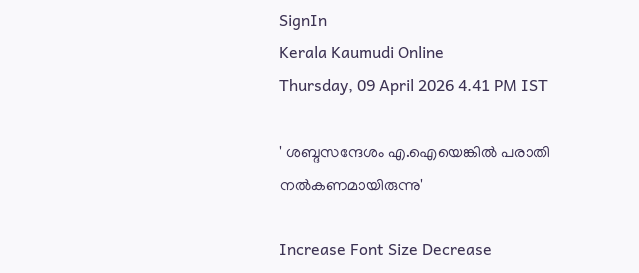SignIn
Kerala Kaumudi Online
Thursday, 09 April 2026 4.41 PM IST

' ശബ്ദസന്ദേശം എ.ഐയെങ്കിൽ പരാതി നൽകണമായിരുന്നു'

Increase Font Size Decrease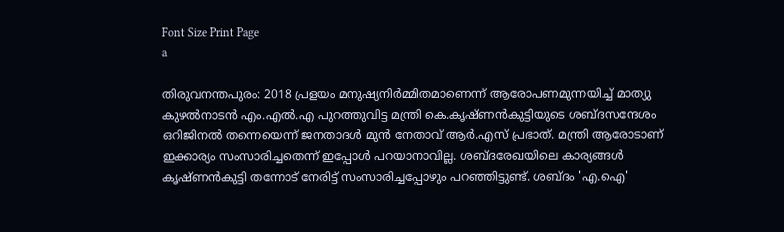Font Size Print Page
a

തിരുവനന്തപുരം: 2018 പ്രളയം മനുഷ്യനിർമ്മിതമാണെന്ന് ആരോപണമുന്നയിച്ച് മാത്യു കുഴൽനാടൻ എം.എൽ.എ പുറത്തുവിട്ട മന്ത്രി കെ.കൃഷ്ണൻകുട്ടിയുടെ ശബ്ദസന്ദേശം ഒറിജിനൽ തന്നെയെന്ന് ജനതാദൾ മുൻ നേതാവ് ആർ.എസ് പ്രഭാത്. മന്ത്രി ആരോടാണ് ഇക്കാര്യം സംസാരിച്ചതെന്ന് ഇപ്പോൾ പറയാനാവില്ല. ശബ്ദരേഖയിലെ കാര്യങ്ങൾ കൃഷ്ണൻകുട്ടി തന്നോട് നേരിട്ട് സംസാരിച്ചപ്പോഴും പറഞ്ഞിട്ടുണ്ട്. ശബ്ദം 'എ.ഐ'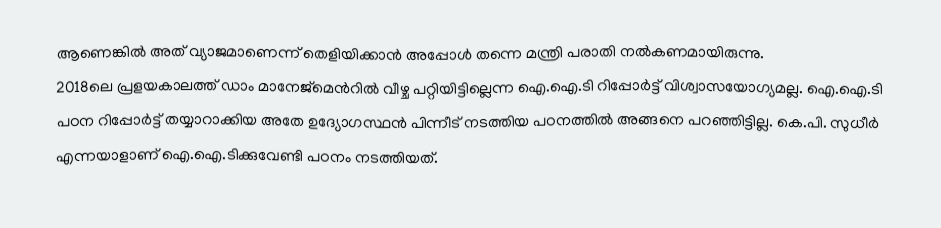ആണെങ്കിൽ അത് വ്യാജമാണെന്ന് തെളിയിക്കാൻ അപ്പോൾ തന്നെ മന്ത്രി പരാതി നൽകണമായിരുന്നു.
2018ലെ പ്രളയകാലത്ത് ഡാം മാനേജ്‌മെൻറിൽ വീഴ്ച പറ്റിയിട്ടില്ലെന്ന ഐ.ഐ.ടി റിപ്പോർട്ട് വിശ്വാസയോഗ്യമല്ല. ഐ.ഐ.ടി പഠന റിപ്പോർട്ട് തയ്യാറാക്കിയ അതേ ഉദ്യോഗസ്ഥൻ പിന്നീട് നടത്തിയ പഠനത്തിൽ അങ്ങനെ പറഞ്ഞിട്ടില്ല. കെ.പി. സുധീർ എന്നയാളാണ് ഐ.ഐ.ടിക്കുവേണ്ടി പഠനം നടത്തിയത്.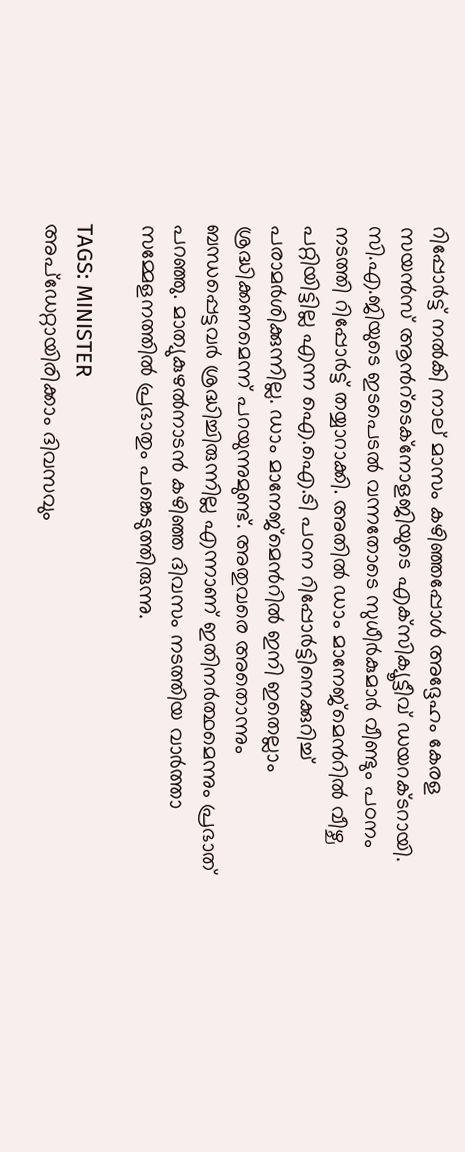റിപ്പോർട്ട് നൽകി നാല് മാസം കഴിഞ്ഞപ്പോൾ അദ്ദേഹം കേരള സയൻസ് ആൻറ്‌ടെക്‌നോളജിയുടെ എക്‌സിക്യൂട്ടീവ് ഡയറക്ടറായി. സി.എ.ജിയുടെ ഇടപെടൽ വന്നതോടെ സുധീർകുമാർ വീണ്ടും പഠനം നടത്തി റിപ്പോർട്ട് തയ്യാറാക്കി. അതിൽ ഡാം മാനേജ്‌മെൻറിൽ വീഴ്ച പറ്റിയിട്ടില്ല എന്ന ഐ.ഐ.ടി പഠന റിപ്പോർട്ടിനെക്കുറിച്ച് പരാമർശിക്കുന്നില്ല. ഡാം മാനേജ്‌മെൻറിൽ ഇനി ഇതെല്ലാം ശ്രദ്ധിക്കണമെന്ന് പറയുന്നുമുണ്ട്. അതുവരെ അതൊന്നും ബന്ധപ്പെട്ടവർ ശ്രദ്ധിച്ചിരുന്നില്ല എന്നാണ് ഇതിനർത്ഥമെന്നും പ്രഭാത് പറഞ്ഞു. മാത്യുകുഴൽനാടൻ കഴിഞ്ഞ ദിവസം നടത്തിയ വാർത്താ സമ്മേളനത്തിൽ പ്രഭാതും പങ്കെടുത്തിരുന്നു.

TAGS: MINISTER
അപ്ഡേറ്റായിരിക്കാം ദിവസവും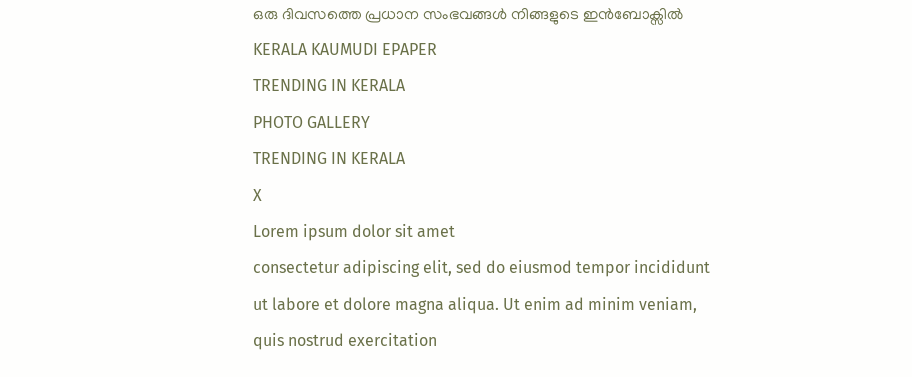ഒരു ദിവസത്തെ പ്രധാന സംഭവങ്ങൾ നിങ്ങളുടെ ഇൻബോക്സിൽ
KERALA KAUMUDI EPAPER
TRENDING IN KERALA
PHOTO GALLERY
TRENDING IN KERALA
X
Lorem ipsum dolor sit amet
consectetur adipiscing elit, sed do eiusmod tempor incididunt ut labore et dolore magna aliqua. Ut enim ad minim veniam, quis nostrud exercitation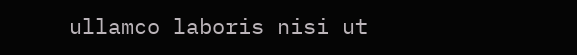ullamco laboris nisi ut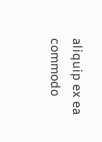aliquip ex ea commodo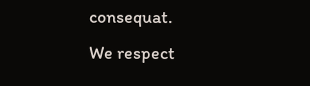consequat.
We respect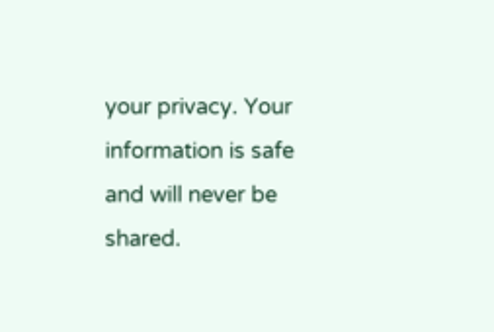your privacy. Your information is safe and will never be shared.